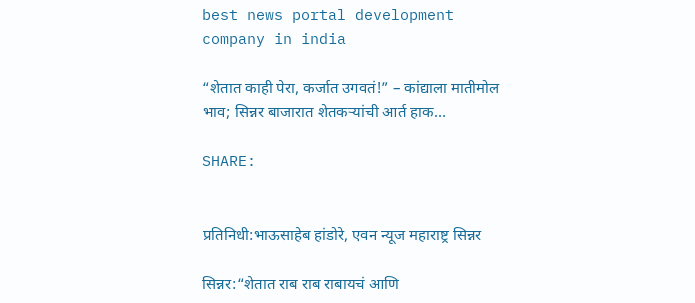best news portal development company in india

“शेतात काही पेरा, कर्जात उगवतं!” – कांद्याला मातीमोल भाव; सिन्नर बाजारात शेतकऱ्यांची आर्त हाक…

SHARE:


प्रतिनिधी:भाऊसाहेब हांडोरे, एवन न्यूज महाराष्ट्र सिन्नर

सिन्नर:“शेतात राब राब राबायचं आणि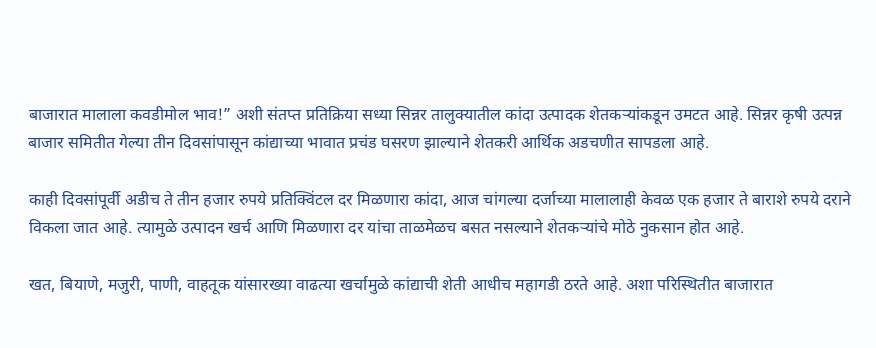बाजारात मालाला कवडीमोल भाव!” अशी संतप्त प्रतिक्रिया सध्या सिन्नर तालुक्यातील कांदा उत्पादक शेतकऱ्यांकडून उमटत आहे. सिन्नर कृषी उत्पन्न बाजार समितीत गेल्या तीन दिवसांपासून कांद्याच्या भावात प्रचंड घसरण झाल्याने शेतकरी आर्थिक अडचणीत सापडला आहे.

काही दिवसांपूर्वी अडीच ते तीन हजार रुपये प्रतिक्विंटल दर मिळणारा कांदा, आज चांगल्या दर्जाच्या मालालाही केवळ एक हजार ते बाराशे रुपये दराने विकला जात आहे. त्यामुळे उत्पादन खर्च आणि मिळणारा दर यांचा ताळमेळच बसत नसल्याने शेतकऱ्यांचे मोठे नुकसान होत आहे.

खत, बियाणे, मजुरी, पाणी, वाहतूक यांसारख्या वाढत्या खर्चामुळे कांद्याची शेती आधीच महागडी ठरते आहे. अशा परिस्थितीत बाजारात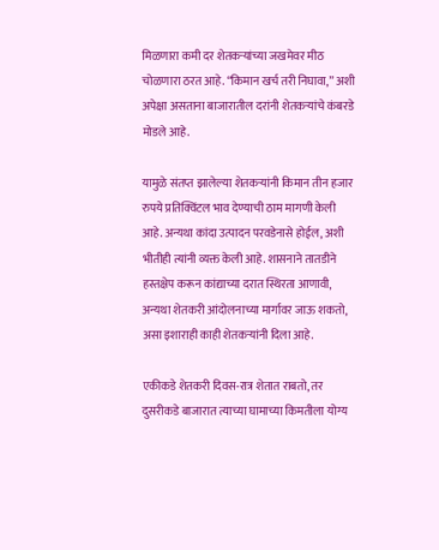मिळणारा कमी दर शेतकऱ्यांच्या जखमेवर मीठ चोळणारा ठरत आहे. “किमान खर्च तरी निघावा,” अशी अपेक्षा असताना बाजारातील दरांनी शेतकऱ्यांचे कंबरडे मोडले आहे.

यामुळे संतप्त झालेल्या शेतकऱ्यांनी किमान तीन हजार रुपये प्रतिक्विंटल भाव देण्याची ठाम मागणी केली आहे. अन्यथा कांदा उत्पादन परवडेनासे होईल, अशी भीतीही त्यांनी व्यक्त केली आहे. शासनाने तातडीने हस्तक्षेप करून कांद्याच्या दरात स्थिरता आणावी, अन्यथा शेतकरी आंदोलनाच्या मार्गावर जाऊ शकतो, असा इशाराही काही शेतकऱ्यांनी दिला आहे.

एकीकडे शेतकरी दिवस-रात्र शेतात राबतो, तर दुसरीकडे बाजारात त्याच्या घामाच्या किमतीला योग्य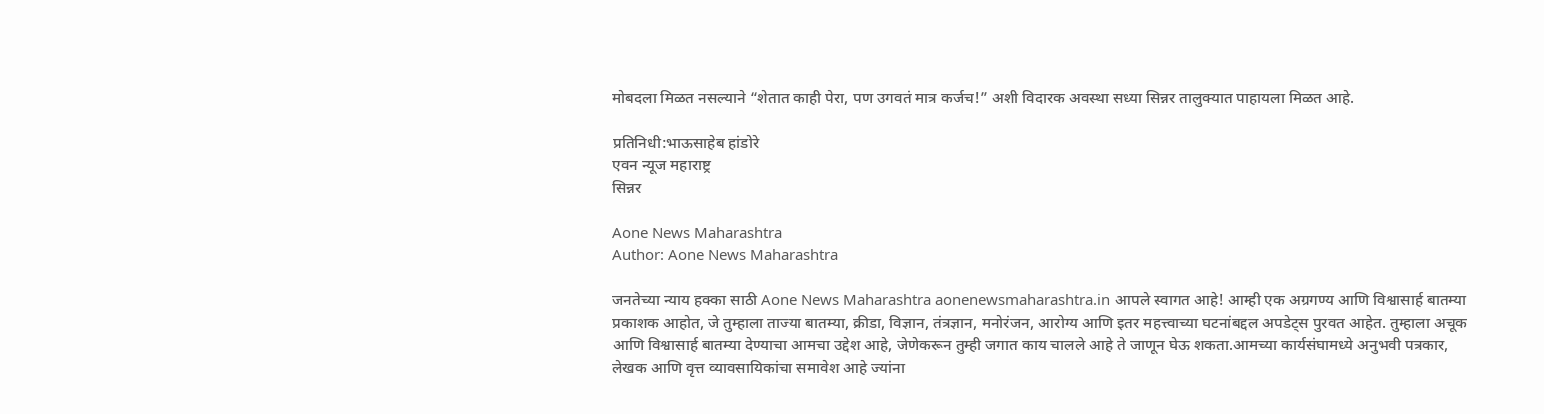मोबदला मिळत नसल्याने “शेतात काही पेरा, पण उगवतं मात्र कर्जच!” अशी विदारक अवस्था सध्या सिन्नर तालुक्यात पाहायला मिळत आहे.

प्रतिनिधी:भाऊसाहेब हांडोरे
एवन न्यूज महाराष्ट्र
सिन्नर

Aone News Maharashtra
Author: Aone News Maharashtra

जनतेच्या न्याय हक्का साठी Aone News Maharashtra aonenewsmaharashtra.in आपले स्वागत आहे! आम्ही एक अग्रगण्य आणि विश्वासार्ह बातम्या प्रकाशक आहोत, जे तुम्हाला ताज्या बातम्या, क्रीडा, विज्ञान, तंत्रज्ञान, मनोरंजन, आरोग्य आणि इतर महत्त्वाच्या घटनांबद्दल अपडेट्स पुरवत आहेत. तुम्हाला अचूक आणि विश्वासार्ह बातम्या देण्याचा आमचा उद्देश आहे, जेणेकरून तुम्ही जगात काय चालले आहे ते जाणून घेऊ शकता.आमच्या कार्यसंघामध्ये अनुभवी पत्रकार, लेखक आणि वृत्त व्यावसायिकांचा समावेश आहे ज्यांना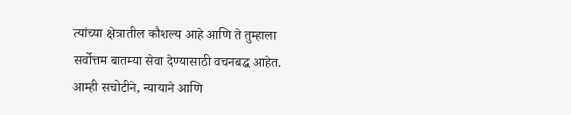त्यांच्या क्षेत्रातील कौशल्य आहे आणि ते तुम्हाला सर्वोत्तम बातम्या सेवा देण्यासाठी वचनबद्ध आहेत. आम्ही सचोटीने, न्यायाने आणि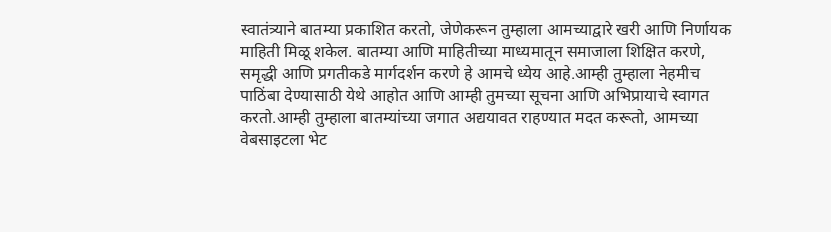स्वातंत्र्याने बातम्या प्रकाशित करतो, जेणेकरून तुम्हाला आमच्याद्वारे खरी आणि निर्णायक माहिती मिळू शकेल. बातम्या आणि माहितीच्या माध्यमातून समाजाला शिक्षित करणे, समृद्धी आणि प्रगतीकडे मार्गदर्शन करणे हे आमचे ध्येय आहे.आम्ही तुम्हाला नेहमीच पाठिंबा देण्यासाठी येथे आहोत आणि आम्ही तुमच्या सूचना आणि अभिप्रायाचे स्वागत करतो.आम्ही तुम्हाला बातम्यांच्या जगात अद्ययावत राहण्यात मदत करूतो, आमच्या वेबसाइटला भेट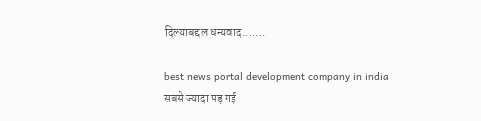दिल्याबद्दल धन्यवाद.......

best news portal development company in india
सबसे ज्यादा पड़ गई